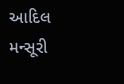આદિલ મન્સૂરી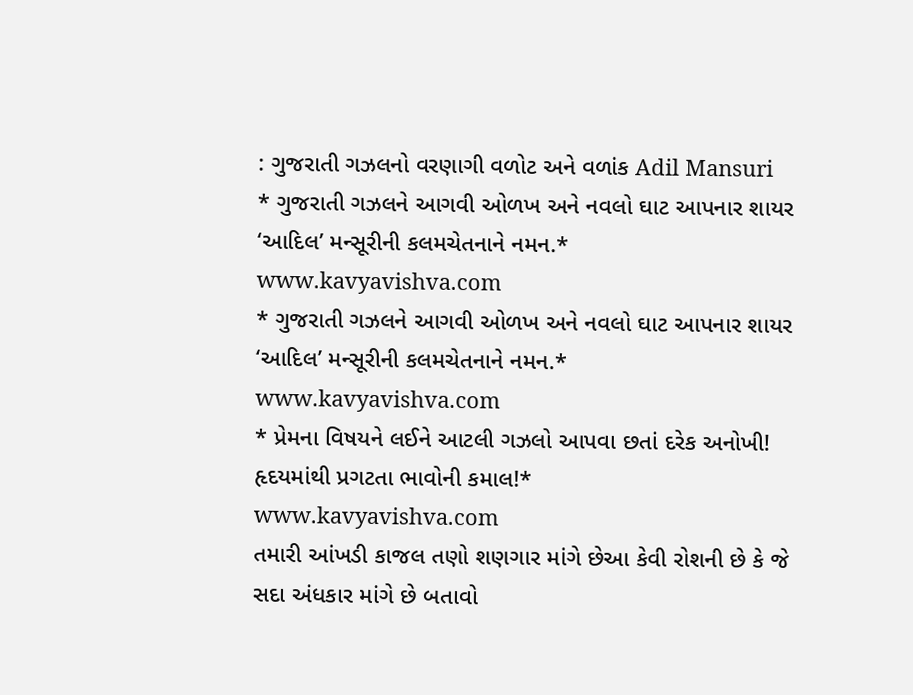: ગુજરાતી ગઝલનો વરણાગી વળોટ અને વળાંક Adil Mansuri
* ગુજરાતી ગઝલને આગવી ઓળખ અને નવલો ઘાટ આપનાર શાયર ‘આદિલ’ મન્સૂરીની કલમચેતનાને નમન.*
www.kavyavishva.com
* ગુજરાતી ગઝલને આગવી ઓળખ અને નવલો ઘાટ આપનાર શાયર ‘આદિલ’ મન્સૂરીની કલમચેતનાને નમન.*
www.kavyavishva.com
* પ્રેમના વિષયને લઈને આટલી ગઝલો આપવા છતાં દરેક અનોખી! હૃદયમાંથી પ્રગટતા ભાવોની કમાલ!*
www.kavyavishva.com
તમારી આંખડી કાજલ તણો શણગાર માંગે છેઆ કેવી રોશની છે કે જે સદા અંધકાર માંગે છે બતાવો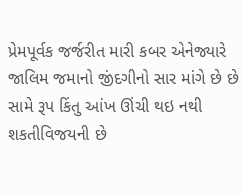પ્રેમપૂર્વક જર્જરીત મારી કબર એનેજ્યારે જાલિમ જમાનો જીંદગીનો સાર માંગે છે છે સામે રૂપ કિંતુ આંખ ઊંચી થઇ નથી શકતીવિજયની છે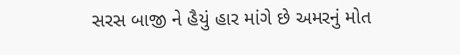સરસ બાજી ને હૈયું હાર માંગે છે અમરનું મોત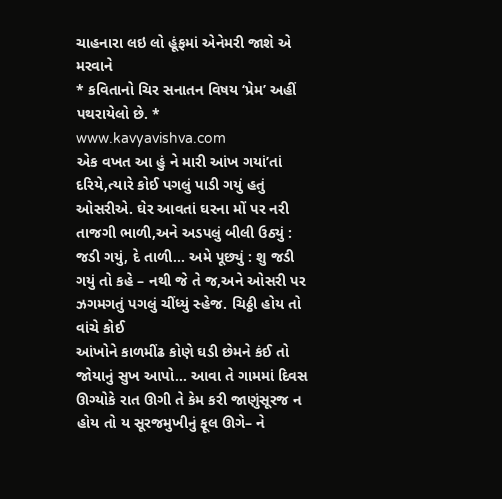ચાહનારા લઇ લો હૂંફમાં એનેમરી જાશે એ મરવાને
* કવિતાનો ચિર સનાતન વિષય ‘પ્રેમ’ અહીં પથરાયેલો છે. *
www.kavyavishva.com
એક વખત આ હું ને મારી આંખ ગયાં’તાં દરિયે,ત્યારે કોઈ પગલું પાડી ગયું હતું ઓસરીએ. ઘેર આવતાં ઘરના મોં પર નરી તાજગી ભાળી,અને અડપલું બીલી ઉઠ્યું : જડી ગયું, દે તાળી… અમે પૂછ્યું : શુ જડી ગયું તો કહે – નથી જે તે જ,અને ઓસરી પર ઝગમગતું પગલું ચીંધ્યું સ્હેજ. ચિઠ્ઠી હોય તો વાંચે કોઈ
આંખોને કાળમીંઢ કોણે ઘડી છેમને કંઈ તો જોયાનું સુખ આપો… આવા તે ગામમાં દિવસ ઊગ્યોકે રાત ઊગી તે કેમ કરી જાણુંસૂરજ ન હોય તો ય સૂરજમુખીનું ફૂલ ઊગે– ને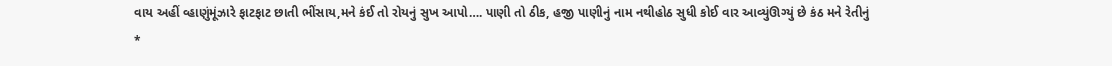વાય અહીં વ્હાણુંમૂંઝારે ફાટફાટ છાતી ભીંસાય,મને કંઈ તો રોયનું સુખ આપો…. પાણી તો ઠીક, હજી પાણીનું નામ નથીહોઠ સુધી કોઈ વાર આવ્યુંઊગ્યું છે કંઠ મને રેતીનું
*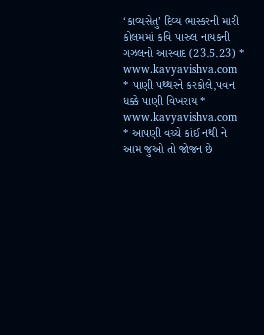‘કાવ્યસેતુ’ દિવ્ય ભાસ્કરની મારી કોલમમાં કવિ પારુલ નાયકની ગઝલનો આસ્વાદ (23.5.23) *
www.kavyavishva.com
* પાણી પથ્થરને કરકોલે,પવન ધક્કે પાણી વિખરાય *
www.kavyavishva.com
* આપણી વચ્ચે કાંઈ નથી ને આમ જુઓ તો જોજન છે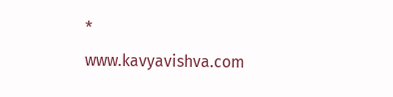*
www.kavyavishva.com